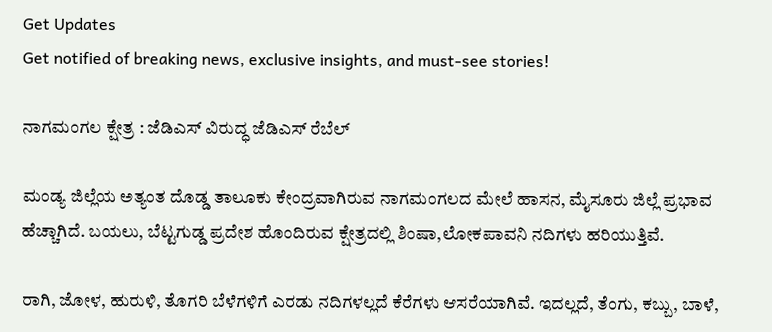Get Updates
Get notified of breaking news, exclusive insights, and must-see stories!

ನಾಗಮಂಗಲ ಕ್ಷೇತ್ರ : ಜೆಡಿಎಸ್ ವಿರುದ್ಧ ಜೆಡಿಎಸ್ ರೆಬೆಲ್

ಮಂಡ್ಯ ಜಿಲ್ಲೆಯ ಅತ್ಯಂತ ದೊಡ್ಡ ತಾಲೂಕು ಕೇಂದ್ರವಾಗಿರುವ ನಾಗಮಂಗಲದ ಮೇಲೆ ಹಾಸನ, ಮೈಸೂರು ಜಿಲ್ಲೆ ಪ್ರಭಾವ ಹೆಚ್ಚಾಗಿದೆ. ಬಯಲು, ಬೆಟ್ಟಗುಡ್ಡ ಪ್ರದೇಶ ಹೊಂದಿರುವ ಕ್ಷೇತ್ರದಲ್ಲಿ ಶಿಂಷಾ,ಲೋಕಪಾವನಿ ನದಿಗಳು ಹರಿಯುತ್ತಿವೆ.

ರಾಗಿ, ಜೋಳ, ಹುರುಳಿ, ತೊಗರಿ ಬೆಳೆಗಳಿಗೆ ಎರಡು ನದಿಗಳಲ್ಲದೆ ಕೆರೆಗಳು ಆಸರೆಯಾಗಿವೆ. ಇದಲ್ಲದೆ, ತೆಂಗು, ಕಬ್ಬು, ಬಾಳೆ,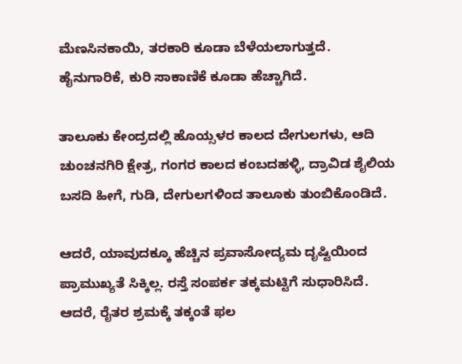ಮೆಣಸಿನಕಾಯಿ, ತರಕಾರಿ ಕೂಡಾ ಬೆಳೆಯಲಾಗುತ್ತದೆ. ಹೈನುಗಾರಿಕೆ, ಕುರಿ ಸಾಕಾಣಿಕೆ ಕೂಡಾ ಹೆಚ್ಚಾಗಿದೆ.

ತಾಲೂಕು ಕೇಂದ್ರದಲ್ಲಿ ಹೊಯ್ಸಳರ ಕಾಲದ ದೇಗುಲಗಳು, ಆದಿ ಚುಂಚನಗಿರಿ ಕ್ಷೇತ್ರ, ಗಂಗರ ಕಾಲದ ಕಂಬದಹಳ್ಳಿ, ದ್ರಾವಿಡ ಶೈಲಿಯ ಬಸದಿ ಹೀಗೆ, ಗುಡಿ, ದೇಗುಲಗಳಿಂದ ತಾಲೂಕು ತುಂಬಿಕೊಂಡಿದೆ.

ಆದರೆ, ಯಾವುದಕ್ಕೂ ಹೆಚ್ಚಿನ ಪ್ರವಾಸೋದ್ಯಮ ದೃಷ್ಟಿಯಿಂದ ಪ್ರಾಮುಖ್ಯತೆ ಸಿಕ್ಕಿಲ್ಲ. ರಸ್ತೆ ಸಂಪರ್ಕ ತಕ್ಕಮಟ್ಟಿಗೆ ಸುಧಾರಿಸಿದೆ. ಆದರೆ, ರೈತರ ಶ್ರಮಕ್ಕೆ ತಕ್ಕಂತೆ ಫಲ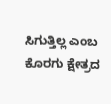ಸಿಗುತ್ತಿಲ್ಲ ಎಂಬ ಕೊರಗು ಕ್ಷೇತ್ರದ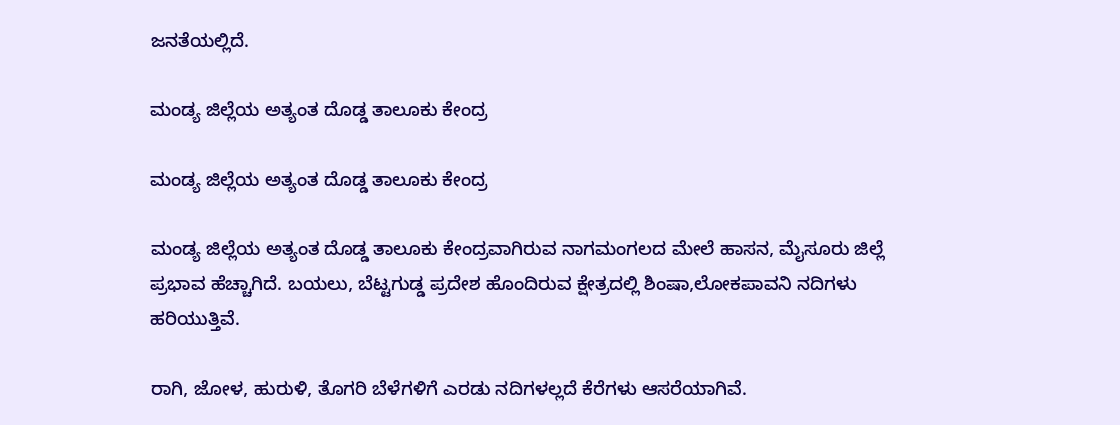ಜನತೆಯಲ್ಲಿದೆ.

ಮಂಡ್ಯ ಜಿಲ್ಲೆಯ ಅತ್ಯಂತ ದೊಡ್ಡ ತಾಲೂಕು ಕೇಂದ್ರ

ಮಂಡ್ಯ ಜಿಲ್ಲೆಯ ಅತ್ಯಂತ ದೊಡ್ಡ ತಾಲೂಕು ಕೇಂದ್ರ

ಮಂಡ್ಯ ಜಿಲ್ಲೆಯ ಅತ್ಯಂತ ದೊಡ್ಡ ತಾಲೂಕು ಕೇಂದ್ರವಾಗಿರುವ ನಾಗಮಂಗಲದ ಮೇಲೆ ಹಾಸನ, ಮೈಸೂರು ಜಿಲ್ಲೆ ಪ್ರಭಾವ ಹೆಚ್ಚಾಗಿದೆ. ಬಯಲು, ಬೆಟ್ಟಗುಡ್ಡ ಪ್ರದೇಶ ಹೊಂದಿರುವ ಕ್ಷೇತ್ರದಲ್ಲಿ ಶಿಂಷಾ,ಲೋಕಪಾವನಿ ನದಿಗಳು ಹರಿಯುತ್ತಿವೆ.

ರಾಗಿ, ಜೋಳ, ಹುರುಳಿ, ತೊಗರಿ ಬೆಳೆಗಳಿಗೆ ಎರಡು ನದಿಗಳಲ್ಲದೆ ಕೆರೆಗಳು ಆಸರೆಯಾಗಿವೆ.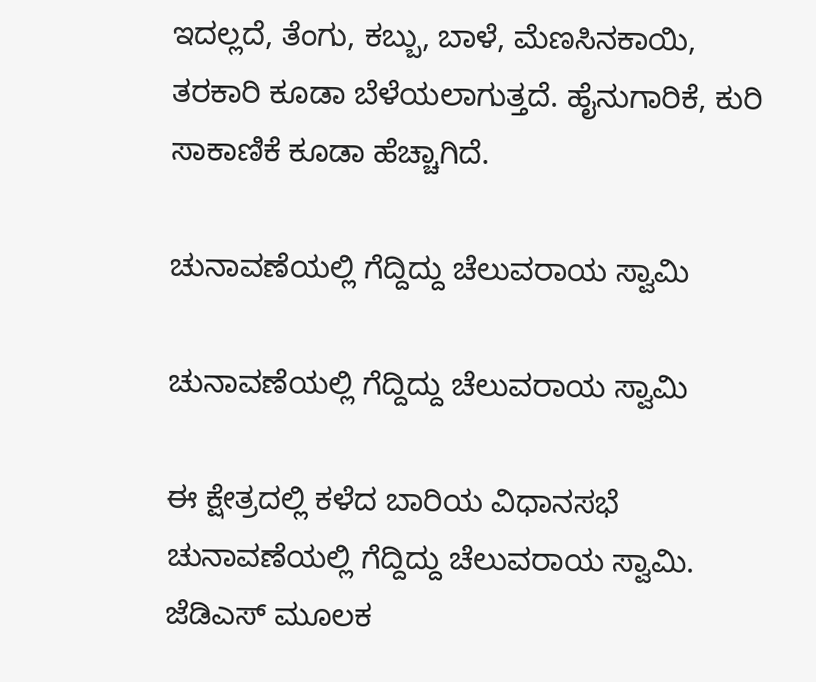ಇದಲ್ಲದೆ, ತೆಂಗು, ಕಬ್ಬು, ಬಾಳೆ, ಮೆಣಸಿನಕಾಯಿ, ತರಕಾರಿ ಕೂಡಾ ಬೆಳೆಯಲಾಗುತ್ತದೆ. ಹೈನುಗಾರಿಕೆ, ಕುರಿ ಸಾಕಾಣಿಕೆ ಕೂಡಾ ಹೆಚ್ಚಾಗಿದೆ.

ಚುನಾವಣೆಯಲ್ಲಿ ಗೆದ್ದಿದ್ದು ಚೆಲುವರಾಯ ಸ್ವಾಮಿ

ಚುನಾವಣೆಯಲ್ಲಿ ಗೆದ್ದಿದ್ದು ಚೆಲುವರಾಯ ಸ್ವಾಮಿ

ಈ ಕ್ಷೇತ್ರದಲ್ಲಿ ಕಳೆದ ಬಾರಿಯ ವಿಧಾನಸಭೆ ಚುನಾವಣೆಯಲ್ಲಿ ಗೆದ್ದಿದ್ದು ಚೆಲುವರಾಯ ಸ್ವಾಮಿ. ಜೆಡಿಎಸ್ ಮೂಲಕ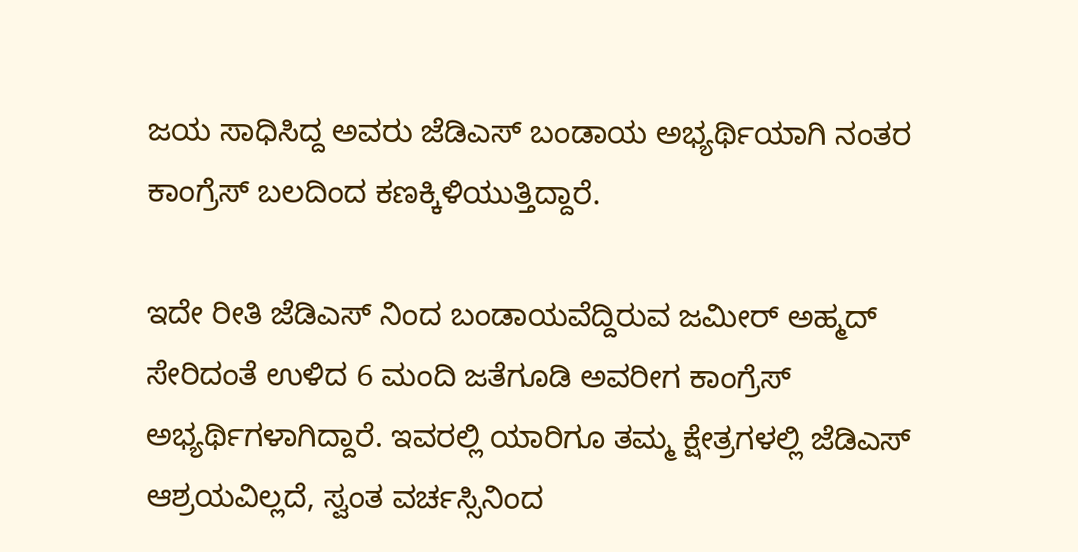ಜಯ ಸಾಧಿಸಿದ್ದ ಅವರು ಜೆಡಿಎಸ್ ಬಂಡಾಯ ಅಭ್ಯರ್ಥಿಯಾಗಿ ನಂತರ ಕಾಂಗ್ರೆಸ್ ಬಲದಿಂದ ಕಣಕ್ಕಿಳಿಯುತ್ತಿದ್ದಾರೆ.

ಇದೇ ರೀತಿ ಜೆಡಿಎಸ್ ನಿಂದ ಬಂಡಾಯವೆದ್ದಿರುವ ಜಮೀರ್ ಅಹ್ಮದ್ ಸೇರಿದಂತೆ ಉಳಿದ 6 ಮಂದಿ ಜತೆಗೂಡಿ ಅವರೀಗ ಕಾಂಗ್ರೆಸ್ ಅಭ್ಯರ್ಥಿಗಳಾಗಿದ್ದಾರೆ. ಇವರಲ್ಲಿ ಯಾರಿಗೂ ತಮ್ಮ ಕ್ಷೇತ್ರಗಳಲ್ಲಿ ಜೆಡಿಎಸ್ ಆಶ್ರಯವಿಲ್ಲದೆ, ಸ್ವಂತ ವರ್ಚಸ್ಸಿನಿಂದ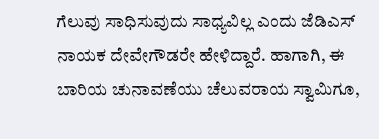ಗೆಲುವು ಸಾಧಿಸುವುದು ಸಾಧ್ಯವಿಲ್ಲ ಎಂದು ಜೆಡಿಎಸ್ ನಾಯಕ ದೇವೇಗೌಡರೇ ಹೇಳಿದ್ದಾರೆ. ಹಾಗಾಗಿ, ಈ ಬಾರಿಯ ಚುನಾವಣೆಯು ಚೆಲುವರಾಯ ಸ್ವಾಮಿಗೂ,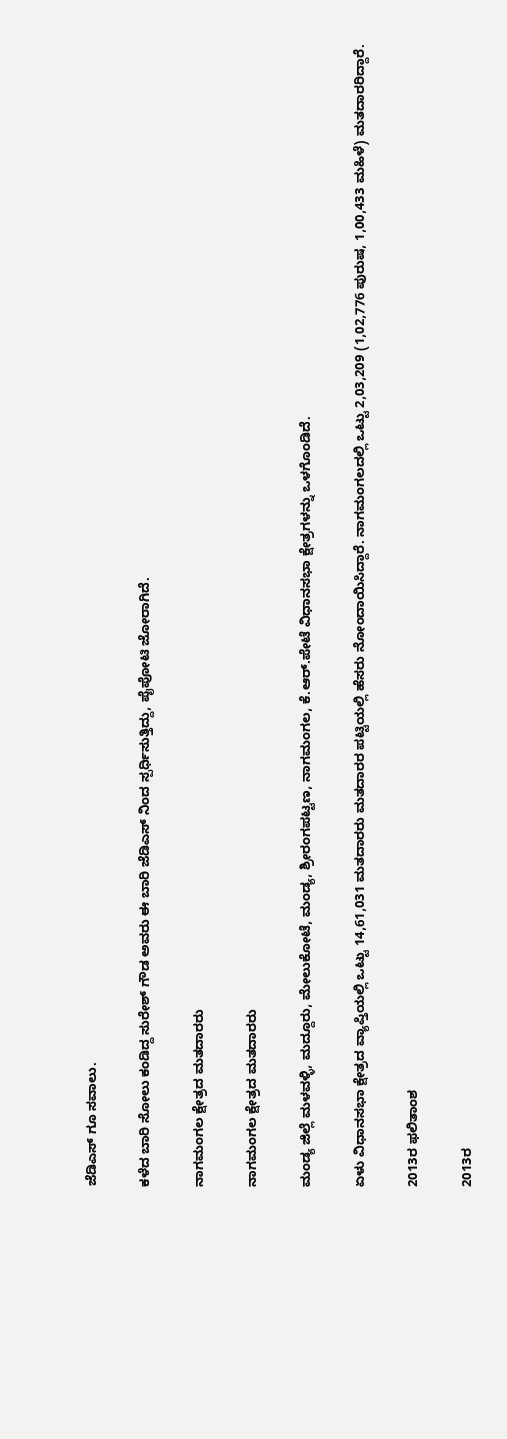ಜೆಡಿಎಸ್ ಗೂ ಸವಾಲು.

ಕಳೆದ ಬಾರಿ ಸೋಲು ಕಂಡಿದ್ದ ಸುರೇಶ್ ಗೌಡ ಅವರು ಈ ಬಾರಿ ಜೆಡಿಎಸ್ ನಿಂದ ಸ್ಪರ್ಧಿಸುತ್ತಿದ್ದು, ಪೈಪೋಟಿ ಜೋರಾಗಿದೆ.

ನಾಗಮಂಗಲ ಕ್ಷೇತ್ರದ ಮತದಾರರು

ನಾಗಮಂಗಲ ಕ್ಷೇತ್ರದ ಮತದಾರರು

ಮಂಡ್ಯ ಜಿಲ್ಲೆ ಮಳವಳ್ಳಿ, ಮದ್ದೂರು, ಮೇಲುಕೋಟೆ, ಮಂಡ್ಯ, ಶ್ರೀರಂಗಪಟ್ಟಣ, ನಾಗಮಂಗಲ, ಕೆ.ಆರ್.ಪೇಟೆ ವಿಧಾನಸಭಾ ಕ್ಷೇತ್ರಗಳನ್ನು ಒಳಗೊಂಡಿದೆ.

ಏಳು ವಿಧಾನಸಭಾ ಕ್ಷೇತ್ರದ ವ್ಯಾಪ್ತಿಯಲ್ಲಿ ಒಟ್ಟು 14,61,031 ಮತದಾರರು ಮತದಾರರ ಪಟ್ಟಿಯಲ್ಲಿ ಹೆಸರು ನೋಂದಾಯಿಸಿದ್ದಾರೆ. ನಾಗಮಂಗಲದಲ್ಲಿ ಒಟ್ಟು 2,03,209 (1,02,776 ಪುರುಷ, 1,00,433 ಮಹಿಳೆ) ಮತದಾರರಿದ್ದಾರೆ.

2013ರ ಫಲಿತಾಂಶ

2013ರ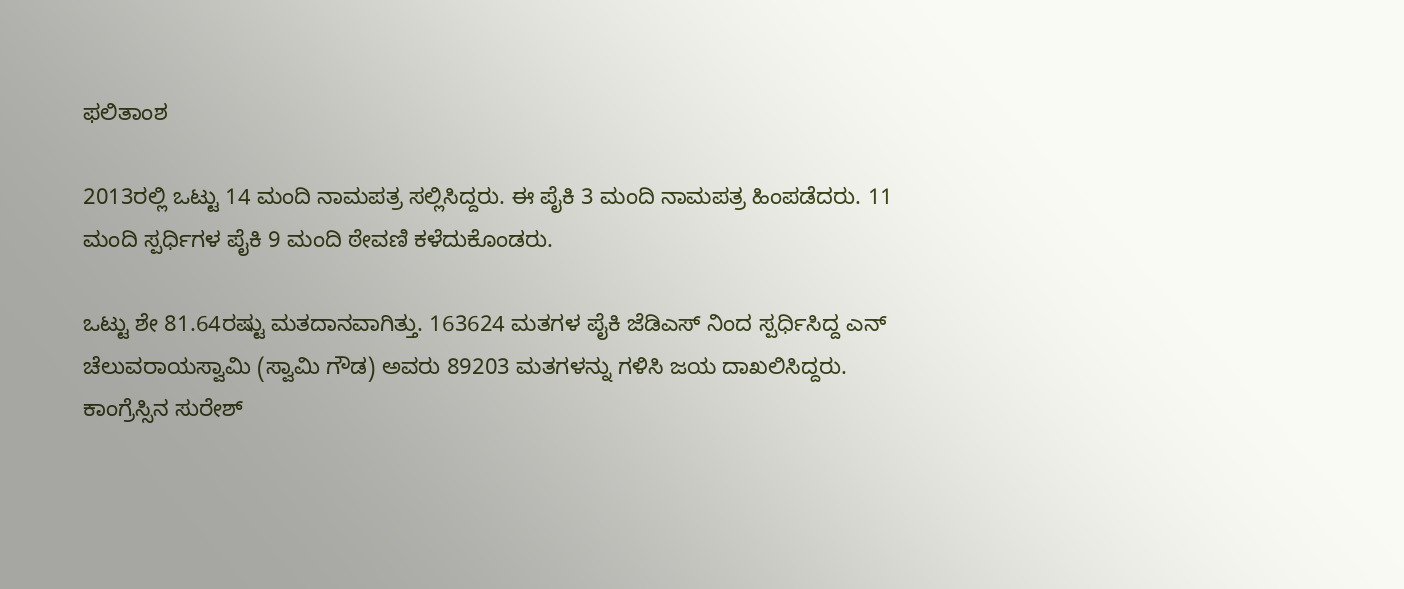ಫಲಿತಾಂಶ

2013ರಲ್ಲಿ ಒಟ್ಟು 14 ಮಂದಿ ನಾಮಪತ್ರ ಸಲ್ಲಿಸಿದ್ದರು. ಈ ಪೈಕಿ 3 ಮಂದಿ ನಾಮಪತ್ರ ಹಿಂಪಡೆದರು. 11 ಮಂದಿ ಸ್ಪರ್ಧಿಗಳ ಪೈಕಿ 9 ಮಂದಿ ಠೇವಣಿ ಕಳೆದುಕೊಂಡರು.

ಒಟ್ಟು ಶೇ 81.64ರಷ್ಟು ಮತದಾನವಾಗಿತ್ತು. 163624 ಮತಗಳ ಪೈಕಿ ಜೆಡಿಎಸ್ ನಿಂದ ಸ್ಪರ್ಧಿಸಿದ್ದ ಎನ್ ಚೆಲುವರಾಯಸ್ವಾಮಿ (ಸ್ವಾಮಿ ಗೌಡ) ಅವರು 89203 ಮತಗಳನ್ನು ಗಳಿಸಿ ಜಯ ದಾಖಲಿಸಿದ್ದರು. ಕಾಂಗ್ರೆಸ್ಸಿನ ಸುರೇಶ್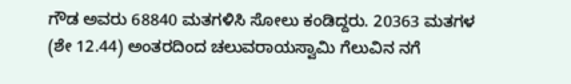ಗೌಡ ಅವರು 68840 ಮತಗಳಿಸಿ ಸೋಲು ಕಂಡಿದ್ದರು. 20363 ಮತಗಳ (ಶೇ 12.44) ಅಂತರದಿಂದ ಚಲುವರಾಯಸ್ವಾಮಿ ಗೆಲುವಿನ ನಗೆ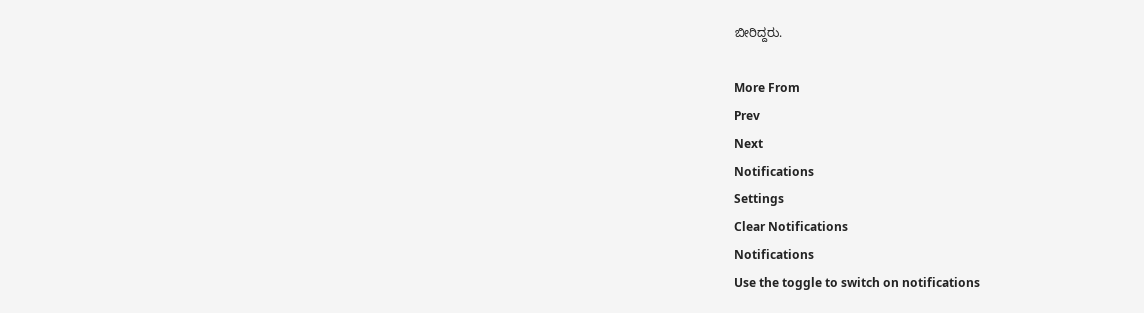ಬೀರಿದ್ದರು.

More From
Prev
Next
Notifications
Settings
Clear Notifications
Notifications
Use the toggle to switch on notifications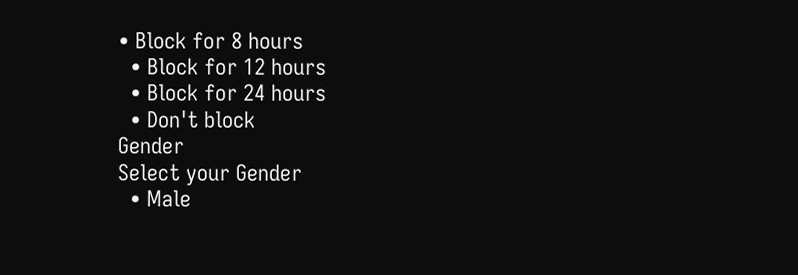• Block for 8 hours
  • Block for 12 hours
  • Block for 24 hours
  • Don't block
Gender
Select your Gender
  • Male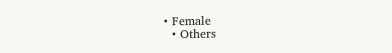• Female
  • Others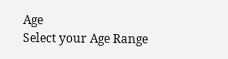Age
Select your Age Range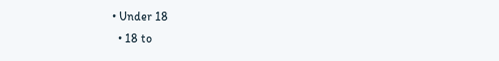• Under 18
  • 18 to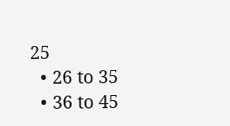25
  • 26 to 35
  • 36 to 45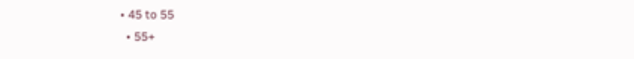• 45 to 55
  • 55+